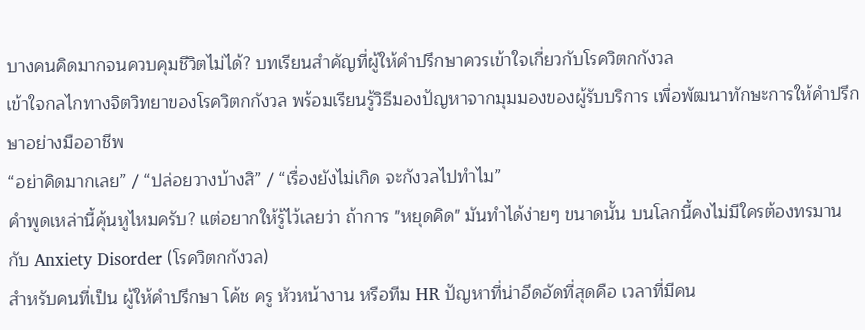บางคนคิดมากจนควบคุมชีวิตไม่ได้? บทเรียนสำคัญที่ผู้ให้คำปรึกษาควรเข้าใจเกี่ยวกับโรควิตกกังวล
เข้าใจกลไกทางจิตวิทยาของโรควิตกกังวล พร้อมเรียนรู้วิธีมองปัญหาจากมุมมองของผู้รับบริการ เพื่อพัฒนาทักษะการให้คำปรึกษาอย่างมืออาชีพ
“อย่าคิดมากเลย” / “ปล่อยวางบ้างสิ” / “เรื่องยังไม่เกิด จะกังวลไปทำไม”
คำพูดเหล่านี้คุ้นหูไหมครับ? แต่อยากให้รู้ไว้เลยว่า ถ้าการ "หยุดคิด" มันทำได้ง่ายๆ ขนาดนั้น บนโลกนี้คงไม่มีใครต้องทรมานกับ Anxiety Disorder (โรควิตกกังวล)
สำหรับคนที่เป็น ผู้ให้คำปรึกษา โค้ช ครู หัวหน้างาน หรือทีม HR ปัญหาที่น่าอึดอัดที่สุดคือ เวลาที่มีคน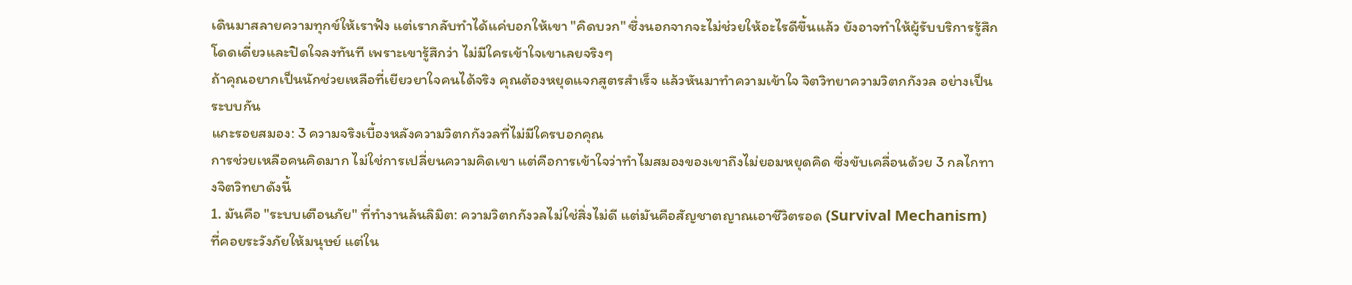เดินมาสลายความทุกข์ให้เราฟัง แต่เรากลับทำได้แค่บอกให้เขา "คิดบวก" ซึ่งนอกจากจะไม่ช่วยให้อะไรดีขึ้นแล้ว ยังอาจทำให้ผู้รับบริการรู้สึกโดดเดี่ยวและปิดใจลงทันที เพราะเขารู้สึกว่า ไม่มีใครเข้าใจเขาเลยจริงๆ
ถ้าคุณอยากเป็นนักช่วยเหลือที่เยียวยาใจคนได้จริง คุณต้องหยุดแจกสูตรสำเร็จ แล้วหันมาทำความเข้าใจ จิตวิทยาความวิตกกังวล อย่างเป็นระบบกัน
แกะรอยสมอง: 3 ความจริงเบื้องหลังความวิตกกังวลที่ไม่มีใครบอกคุณ
การช่วยเหลือคนคิดมาก ไม่ใช่การเปลี่ยนความคิดเขา แต่คือการเข้าใจว่าทำไมสมองของเขาถึงไม่ยอมหยุดคิด ซึ่งขับเคลื่อนด้วย 3 กลไกทางจิตวิทยาดังนี้
1. มันคือ "ระบบเตือนภัย" ที่ทำงานล้นลิมิต: ความวิตกกังวลไม่ใช่สิ่งไม่ดี แต่มันคือสัญชาตญาณเอาชีวิตรอด (Survival Mechanism) ที่คอยระวังภัยให้มนุษย์ แต่ใน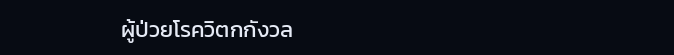ผู้ป่วยโรควิตกกังวล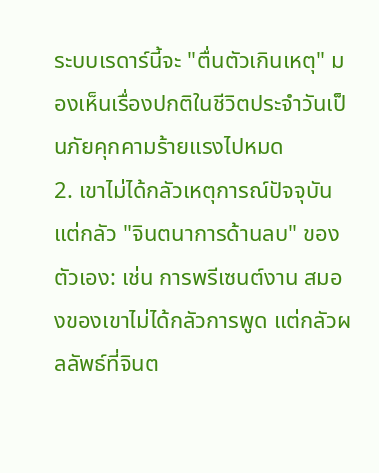ระบบเรดาร์นี้จะ "ตื่นตัวเกินเหตุ" มองเห็นเรื่องปกติในชีวิตประจำวันเป็นภัยคุกคามร้ายแรงไปหมด
2. เขาไม่ได้กลัวเหตุการณ์ปัจจุบัน แต่กลัว "จินตนาการด้านลบ" ของตัวเอง: เช่น การพรีเซนต์งาน สมองของเขาไม่ได้กลัวการพูด แต่กลัวผลลัพธ์ที่จินต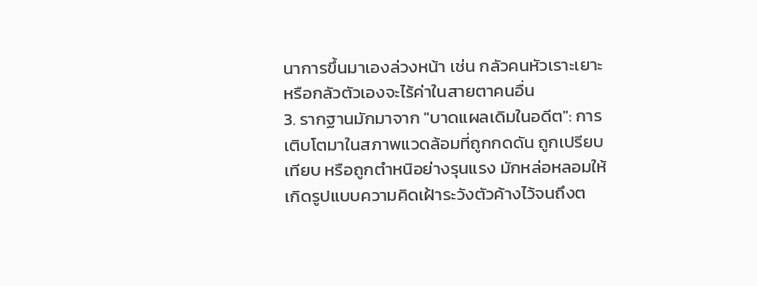นาการขึ้นมาเองล่วงหน้า เช่น กลัวคนหัวเราะเยาะ หรือกลัวตัวเองจะไร้ค่าในสายตาคนอื่น
3. รากฐานมักมาจาก "บาดแผลเดิมในอดีต": การเติบโตมาในสภาพแวดล้อมที่ถูกกดดัน ถูกเปรียบเทียบ หรือถูกตำหนิอย่างรุนแรง มักหล่อหลอมให้เกิดรูปแบบความคิดเฝ้าระวังตัวค้างไว้จนถึงต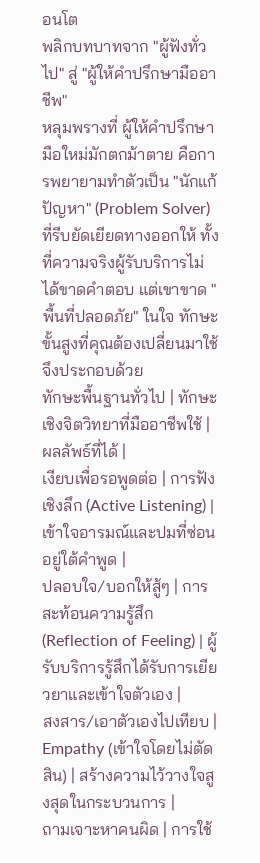อนโต
พลิกบทบาทจาก "ผู้ฟังทั่วไป" สู่ "ผู้ให้คำปรึกษามืออาชีพ"
หลุมพรางที่ ผู้ให้คำปรึกษา มือใหม่มักตกม้าตาย คือการพยายามทำตัวเป็น "นักแก้ปัญหา" (Problem Solver) ที่รีบยัดเยียดทางออกให้ ทั้งที่ความจริงผู้รับบริการไม่ได้ขาดคำตอบ แต่เขาขาด "พื้นที่ปลอดภัย" ในใจ ทักษะขั้นสูงที่คุณต้องเปลี่ยนมาใช้จึงประกอบด้วย
ทักษะพื้นฐานทั่วไป | ทักษะเชิงจิตวิทยาที่มืออาชีพใช้ | ผลลัพธ์ที่ได้ |
เงียบเพื่อรอพูดต่อ | การฟังเชิงลึก (Active Listening) | เข้าใจอารมณ์และปมที่ซ่อนอยู่ใต้คำพูด |
ปลอบใจ/บอกให้สู้ๆ | การสะท้อนความรู้สึก (Reflection of Feeling) | ผู้รับบริการรู้สึกได้รับการเยียวยาและเข้าใจตัวเอง |
สงสาร/เอาตัวเองไปเทียบ | Empathy (เข้าใจโดยไม่ตัดสิน) | สร้างความไว้วางใจสูงสุดในกระบวนการ |
ถามเจาะหาคนผิด | การใช้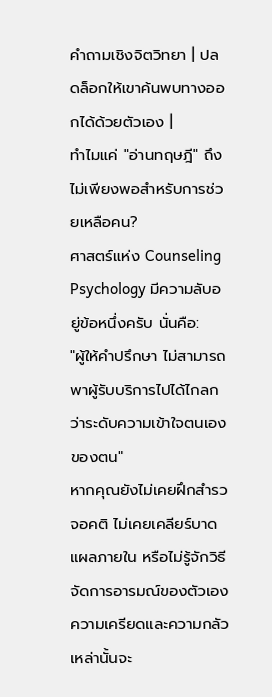คำถามเชิงจิตวิทยา | ปลดล็อกให้เขาค้นพบทางออกได้ด้วยตัวเอง |
ทำไมแค่ "อ่านทฤษฎี" ถึงไม่เพียงพอสำหรับการช่วยเหลือคน?
ศาสตร์แห่ง Counseling Psychology มีความลับอยู่ข้อหนึ่งครับ นั่นคือ:
"ผู้ให้คำปรึกษา ไม่สามารถพาผู้รับบริการไปได้ไกลกว่าระดับความเข้าใจตนเองของตน"
หากคุณยังไม่เคยฝึกสำรวจอคติ ไม่เคยเคลียร์บาดแผลภายใน หรือไม่รู้จักวิธีจัดการอารมณ์ของตัวเอง ความเครียดและความกลัวเหล่านั้นจะ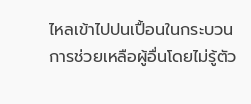ไหลเข้าไปปนเปื้อนในกระบวนการช่วยเหลือผู้อื่นโดยไม่รู้ตัว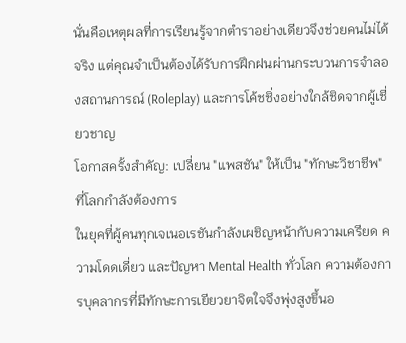นั่นคือเหตุผลที่การเรียนรู้จากตำราอย่างเดียวจึงช่วยคนไม่ได้จริง แต่คุณจำเป็นต้องได้รับการฝึกฝนผ่านกระบวนการจำลองสถานการณ์ (Roleplay) และการโค้ชชิ่งอย่างใกล้ชิดจากผู้เชี่ยวชาญ
โอกาสครั้งสำคัญ: เปลี่ยน "แพสชัน" ให้เป็น "ทักษะวิชาชีพ" ที่โลกกำลังต้องการ
ในยุคที่ผู้คนทุกเจเนอเรชันกำลังเผชิญหน้ากับความเครียด ความโดดเดี่ยว และปัญหา Mental Health ทั่วโลก ความต้องการบุคลากรที่มีทักษะการเยียวยาจิตใจจึงพุ่งสูงขึ้นอ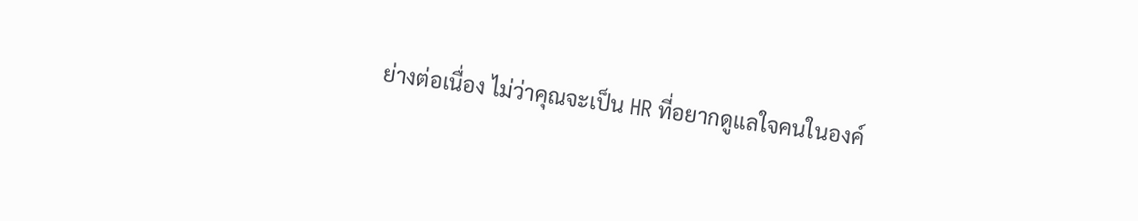ย่างต่อเนื่อง ไม่ว่าคุณจะเป็น HR ที่อยากดูแลใจคนในองค์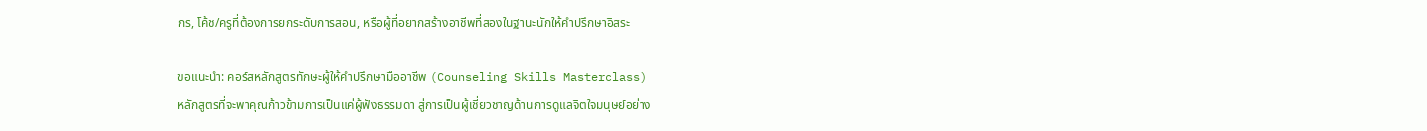กร, โค้ช/ครูที่ต้องการยกระดับการสอน, หรือผู้ที่อยากสร้างอาชีพที่สองในฐานะนักให้คำปรึกษาอิสระ

ขอแนะนำ: คอร์สหลักสูตรทักษะผู้ให้คำปรึกษามืออาชีพ (Counseling Skills Masterclass)
หลักสูตรที่จะพาคุณก้าวข้ามการเป็นแค่ผู้ฟังธรรมดา สู่การเป็นผู้เชี่ยวชาญด้านการดูแลจิตใจมนุษย์อย่าง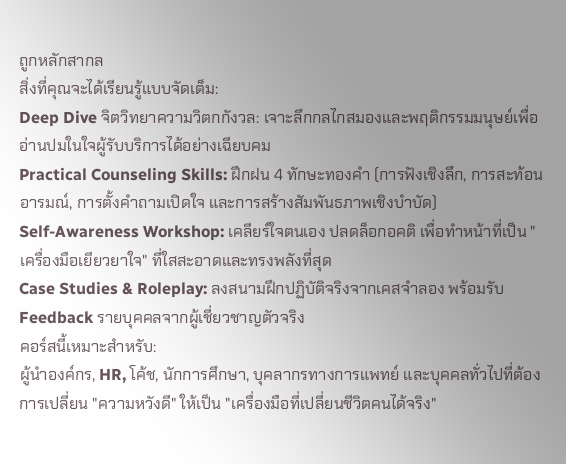ถูกหลักสากล
สิ่งที่คุณจะได้เรียนรู้แบบจัดเต็ม:
Deep Dive จิตวิทยาความวิตกกังวล: เจาะลึกกลไกสมองและพฤติกรรมมนุษย์เพื่ออ่านปมในใจผู้รับบริการได้อย่างเฉียบคม
Practical Counseling Skills: ฝึกฝน 4 ทักษะทองคำ (การฟังเชิงลึก, การสะท้อนอารมณ์, การตั้งคำถามเปิดใจ และการสร้างสัมพันธภาพเชิงบำบัด)
Self-Awareness Workshop: เคลียร์ใจตนเอง ปลดล็อกอคติ เพื่อทำหน้าที่เป็น "เครื่องมือเยียวยาใจ" ที่ใสสะอาดและทรงพลังที่สุด
Case Studies & Roleplay: ลงสนามฝึกปฏิบัติจริงจากเคสจำลอง พร้อมรับ Feedback รายบุคคลจากผู้เชี่ยวชาญตัวจริง
คอร์สนี้เหมาะสำหรับ:
ผู้นำองค์กร, HR, โค้ช, นักการศึกษา, บุคลากรทางการแพทย์ และบุคคลทั่วไปที่ต้องการเปลี่ยน "ความหวังดี" ให้เป็น "เครื่องมือที่เปลี่ยนชีวิตคนได้จริง"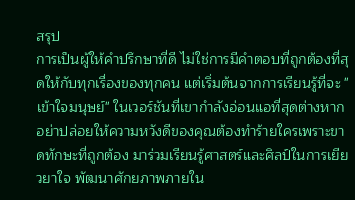สรุป
การเป็นผู้ให้คำปรึกษาที่ดี ไม่ใช่การมีคำตอบที่ถูกต้องที่สุดให้กับทุกเรื่องของทุกคน แต่เริ่มต้นจากการเรียนรู้ที่จะ "เข้าใจมนุษย์" ในเวอร์ชันที่เขากำลังอ่อนแอที่สุดต่างหาก
อย่าปล่อยให้ความหวังดีของคุณต้องทำร้ายใครเพราะขาดทักษะที่ถูกต้อง มาร่วมเรียนรู้ศาสตร์และศิลป์ในการเยียวยาใจ พัฒนาศักยภาพภายใน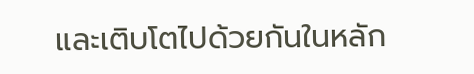และเติบโตไปด้วยกันในหลัก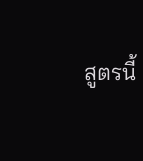สูตรนี้